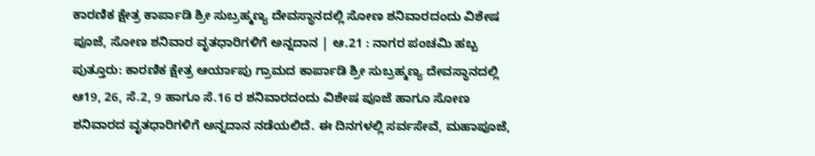ಕಾರಣಿಕ ಕ್ಷೇತ್ರ ಕಾರ್ಪಾಡಿ ಶ್ರೀ ಸುಬ್ರಹ್ಮಣ್ಯ ದೇವಸ್ಥಾನದಲ್ಲಿ ಸೋಣ ಶನಿವಾರದಂದು ವಿಶೇಷ ಪೂಜೆ, ಸೋಣ ಶನಿವಾರ ವೃತಧಾರಿಗಳಿಗೆ ಅನ್ನದಾನ | ಆ.21 : ನಾಗರ ಪಂಚಮಿ ಹಬ್ಬ
ಪುತ್ತೂರು: ಕಾರಣಿಕ ಕ್ಷೇತ್ರ ಆರ್ಯಾಪು ಗ್ರಾಮದ ಕಾರ್ಪಾಡಿ ಶ್ರೀ ಸುಬ್ರಹ್ಮಣ್ಯ ದೇವಸ್ಥಾನದಲ್ಲಿ ಆ19, 26, ಸೆ.2, 9 ಹಾಗೂ ಸೆ.16 ರ ಶನಿವಾರದಂದು ವಿಶೇಷ ಪೂಜೆ ಹಾಗೂ ಸೋಣ ಶನಿವಾರದ ವೃತಧಾರಿಗಳಿಗೆ ಅನ್ನದಾನ ನಡೆಯಲಿದೆ. ಈ ದಿನಗಳಲ್ಲಿ ಸರ್ವಸೇವೆ, ಮಹಾಪೂಜೆ,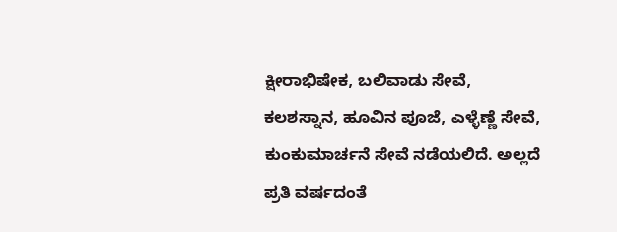ಕ್ಷೀರಾಭಿಷೇಕ, ಬಲಿವಾಡು ಸೇವೆ, ಕಲಶಸ್ನಾನ, ಹೂವಿನ ಪೂಜೆ, ಎಳ್ಳೆಣ್ಣೆ ಸೇವೆ, ಕುಂಕುಮಾರ್ಚನೆ ಸೇವೆ ನಡೆಯಲಿದೆ. ಅಲ್ಲದೆ ಪ್ರತಿ ವರ್ಷದಂತೆ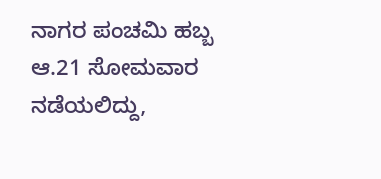ನಾಗರ ಪಂಚಮಿ ಹಬ್ಬ ಆ.21 ಸೋಮವಾರ ನಡೆಯಲಿದ್ದು,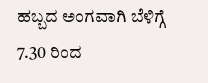ಹಬ್ಬದ ಅಂಗವಾಗಿ ಬೆಳಿಗ್ಗೆ 7.30 ರಿಂದ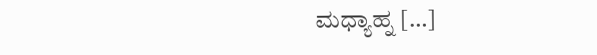ಮಧ್ಯಾಹ್ನ […]